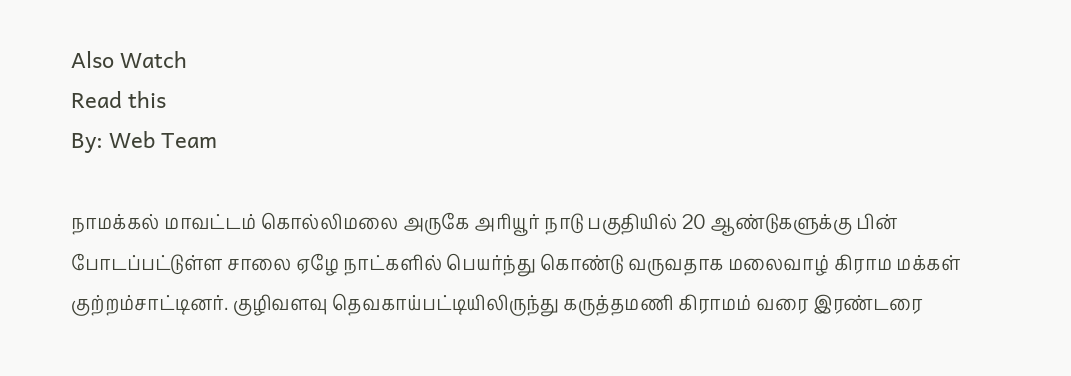Also Watch
Read this
By: Web Team

நாமக்கல் மாவட்டம் கொல்லிமலை அருகே அரியூர் நாடு பகுதியில் 20 ஆண்டுகளுக்கு பின் போடப்பட்டுள்ள சாலை ஏழே நாட்களில் பெயர்ந்து கொண்டு வருவதாக மலைவாழ் கிராம மக்கள் குற்றம்சாட்டினர். குழிவளவு தெவகாய்பட்டியிலிருந்து கருத்தமணி கிராமம் வரை இரண்டரை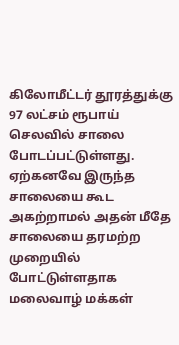கிலோமீட்டர் தூரத்துக்கு 97 லட்சம் ரூபாய் செலவில் சாலை போடப்பட்டுள்ளது. ஏற்கனவே இருந்த சாலையை கூட அகற்றாமல் அதன் மீதே சாலையை தரமற்ற முறையில் போட்டுள்ளதாக மலைவாழ் மக்கள்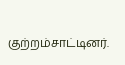குற்றம்சாட்டினர்.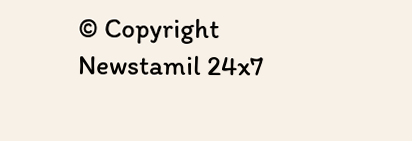© Copyright Newstamil 24x7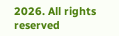2026. All rights reserved